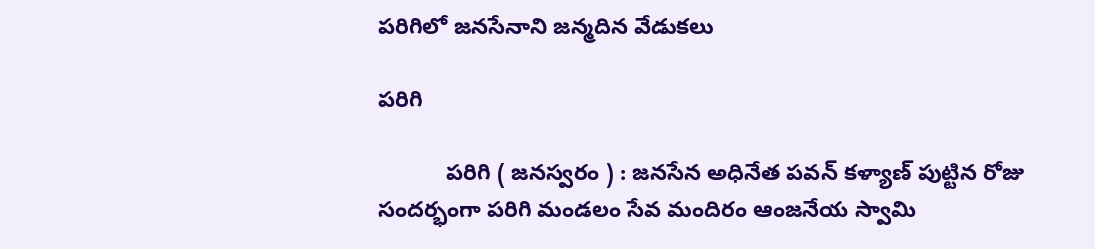పరిగిలో జనసేనాని జన్మదిన వేడుకలు

పరిగి

           పరిగి ( జనస్వరం ) : జనసేన అధినేత పవన్ కళ్యాణ్ పుట్టిన రోజు సందర్భంగా పరిగి మండలం సేవ మందిరం ఆంజనేయ స్వామి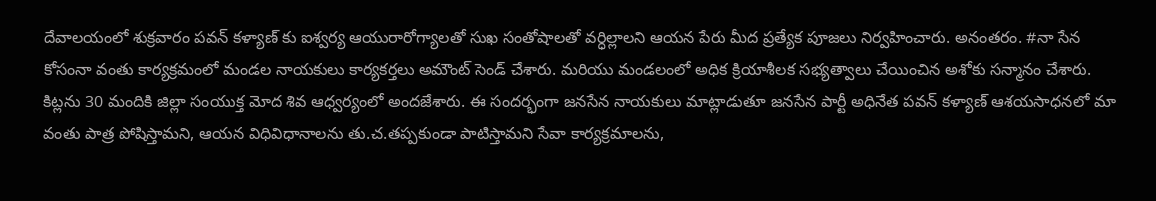దేవాలయంలో శుక్రవారం పవన్ కళ్యాణ్ కు ఐశ్వర్య ఆయురారోగ్యాలతో సుఖ సంతోషాలతో వర్ధిల్లాలని ఆయన పేరు మీద ప్రత్యేక పూజలు నిర్వహించారు. అనంతరం. #నా సేన కోసంనా వంతు కార్యక్రమంలో మండల నాయకులు కార్యకర్తలు అమౌంట్ సెండ్ చేశారు. మరియు మండలంలో అధిక క్రియాశీలక సభ్యత్వాలు చేయించిన అశోకు సన్మానం చేశారు. కిట్లను 30 మందికి జిల్లా సంయుక్త మోద శివ ఆధ్వర్యంలో అందజేశారు. ఈ సందర్భంగా జనసేన నాయకులు మాట్లాడుతూ జనసేన పార్టీ అధినేత పవన్ కళ్యాణ్ ఆశయసాధనలో మా వంతు పాత్ర పోషిస్తామని, ఆయన విధివిధానాలను తు.చ.తప్పకుండా పాటిస్తామని సేవా కార్యక్రమాలను,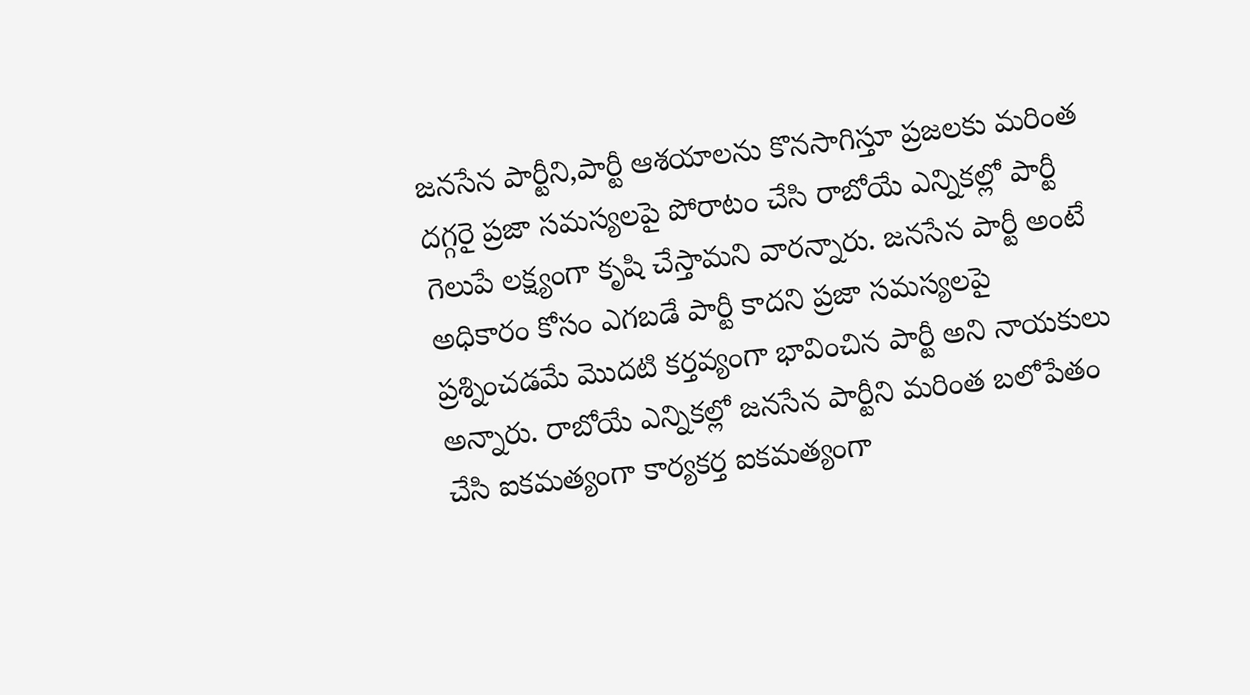జనసేన పార్టీని,పార్టీ ఆశయాలను కొనసాగిస్తూ ప్రజలకు మరింత దగ్గరై ప్రజా సమస్యలపై పోరాటం చేసి రాబోయే ఎన్నికల్లో పార్టీ గెలుపే లక్ష్యంగా కృషి చేస్తామని వారన్నారు. జనసేన పార్టీ అంటే అధికారం కోసం ఎగబడే పార్టీ కాదని ప్రజా సమస్యలపై ప్రశ్నించడమే మొదటి కర్తవ్యంగా భావించిన పార్టీ అని నాయకులు అన్నారు. రాబోయే ఎన్నికల్లో జనసేన పార్టీని మరింత బలోపేతం చేసి ఐకమత్యంగా కార్యకర్త ఐకమత్యంగా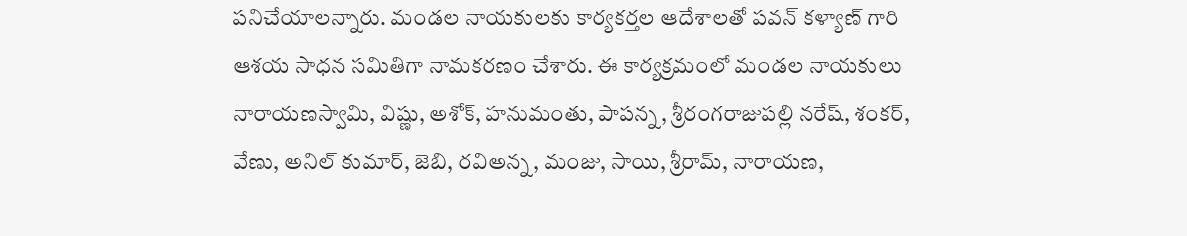పనిచేయాలన్నారు. మండల నాయకులకు కార్యకర్తల ఆదేశాలతో పవన్ కళ్యాణ్ గారి ఆశయ సాధన సమితిగా నామకరణం చేశారు. ఈ కార్యక్రమంలో మండల నాయకులు నారాయణస్వామి, విష్ణు, అశోక్, హనుమంతు, పాపన్న, శ్రీరంగరాజుపల్లి నరేష్, శంకర్, వేణు, అనిల్ కుమార్, జెబి, రవిఅన్న, మంజు, సాయి, శ్రీరామ్, నారాయణ,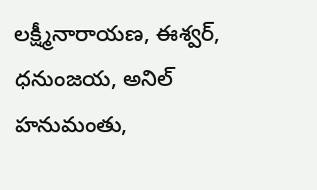లక్ష్మీనారాయణ, ఈశ్వర్, ధనుంజయ, అనిల్ హనుమంతు,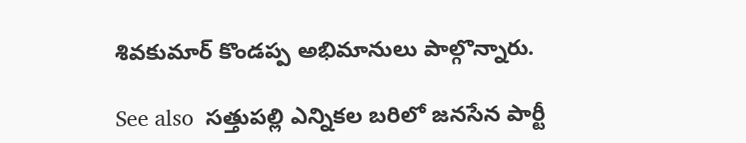శివకుమార్ కొండప్ప అభిమానులు పాల్గొన్నారు.

See also  సత్తుపల్లి ఎన్నికల బరిలో జనసేన పార్టీ